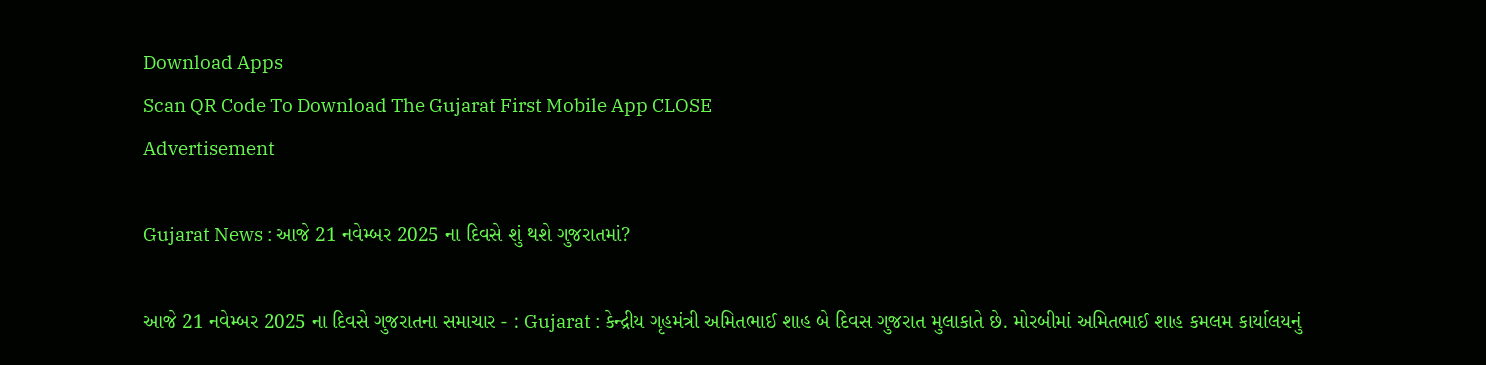Download Apps
Scan QR Code To Download The Gujarat First Mobile App CLOSE
Advertisement

Gujarat News : આજે 21 નવેમ્બર 2025 ના દિવસે શું થશે ગુજરાતમાં?

આજે 21 નવેમ્બર 2025 ના દિવસે ગુજરાતના સમાચાર - : Gujarat : કેન્દ્રીય ગૃહમંત્રી અમિતભાઈ શાહ બે દિવસ ગુજરાત મુલાકાતે છે. મોરબીમાં અમિતભાઈ શાહ કમલમ કાર્યાલયનું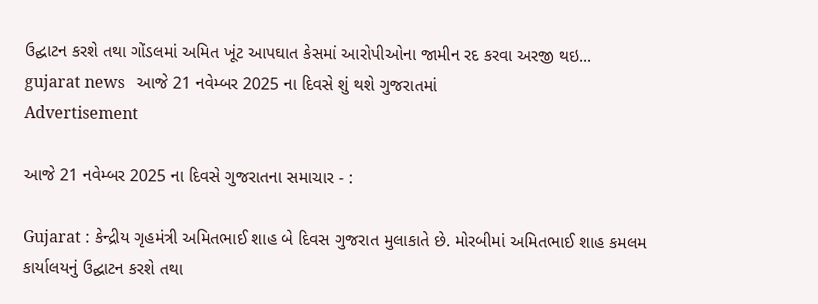ઉદ્ઘાટન કરશે તથા ગોંડલમાં અમિત ખૂંટ આપઘાત કેસમાં આરોપીઓના જામીન રદ કરવા અરજી થઇ...
gujarat news   આજે 21 નવેમ્બર 2025 ના દિવસે શું થશે ગુજરાતમાં
Advertisement

આજે 21 નવેમ્બર 2025 ના દિવસે ગુજરાતના સમાચાર - :

Gujarat : કેન્દ્રીય ગૃહમંત્રી અમિતભાઈ શાહ બે દિવસ ગુજરાત મુલાકાતે છે. મોરબીમાં અમિતભાઈ શાહ કમલમ કાર્યાલયનું ઉદ્ઘાટન કરશે તથા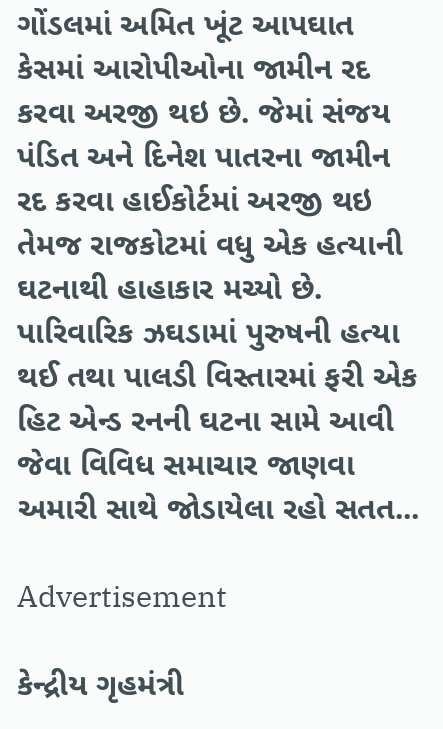ગોંડલમાં અમિત ખૂંટ આપઘાત કેસમાં આરોપીઓના જામીન રદ કરવા અરજી થઇ છે. જેમાં સંજય પંડિત અને દિનેશ પાતરના જામીન રદ કરવા હાઈકોર્ટમાં અરજી થઇ તેમજ રાજકોટમાં વધુ એક હત્યાની ઘટનાથી હાહાકાર મચ્યો છે. પારિવારિક ઝઘડામાં પુરુષની હત્યા થઈ તથા પાલડી વિસ્તારમાં ફરી એક હિટ એન્ડ રનની ઘટના સામે આવી જેવા વિવિધ સમાચાર જાણવા અમારી સાથે જોડાયેલા રહો સતત...

Advertisement

કેન્દ્રીય ગૃહમંત્રી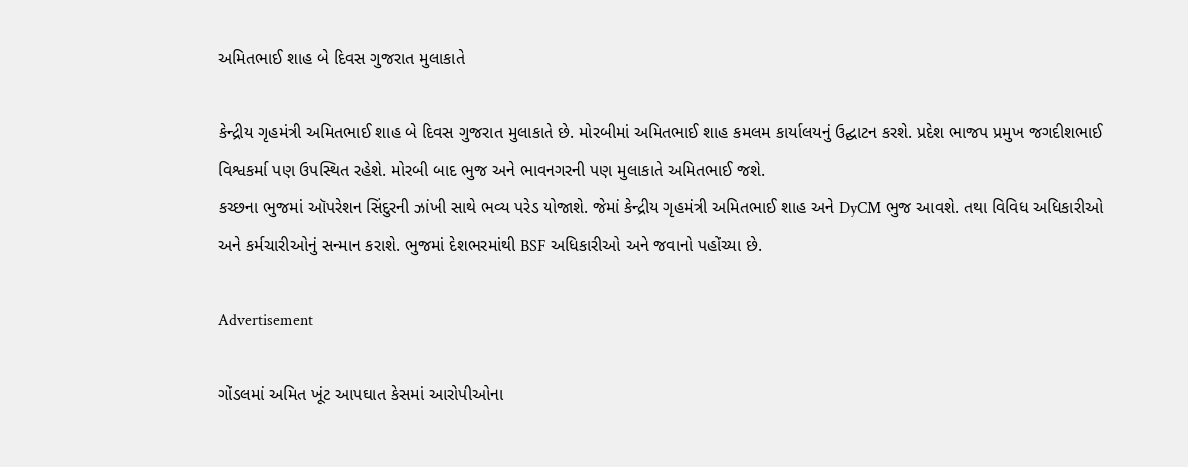અમિતભાઈ શાહ બે દિવસ ગુજરાત મુલાકાતે

કેન્દ્રીય ગૃહમંત્રી અમિતભાઈ શાહ બે દિવસ ગુજરાત મુલાકાતે છે. મોરબીમાં અમિતભાઈ શાહ કમલમ કાર્યાલયનું ઉદ્ઘાટન કરશે. પ્રદેશ ભાજપ પ્રમુખ જગદીશભાઈ વિશ્વકર્મા પણ ઉપસ્થિત રહેશે. મોરબી બાદ ભુજ અને ભાવનગરની પણ મુલાકાતે અમિતભાઈ જશે.
કચ્છના ભુજમાં ઑપરેશન સિંદુરની ઝાંખી સાથે ભવ્ય પરેડ યોજાશે. જેમાં કેન્દ્રીય ગૃહમંત્રી અમિતભાઈ શાહ અને DyCM ભુજ આવશે. તથા વિવિધ અધિકારીઓ અને કર્મચારીઓનું સન્માન કરાશે. ભુજમાં દેશભરમાંથી BSF અધિકારીઓ અને જવાનો પહોંચ્યા છે.

Advertisement

ગોંડલમાં અમિત ખૂંટ આપઘાત કેસમાં આરોપીઓના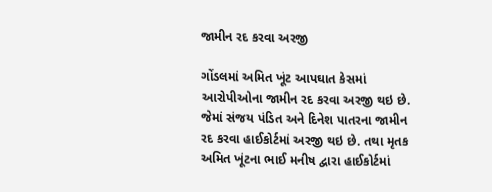જામીન રદ કરવા અરજી

ગોંડલમાં અમિત ખૂંટ આપઘાત કેસમાં આરોપીઓના જામીન રદ કરવા અરજી થઇ છે. જેમાં સંજય પંડિત અને દિનેશ પાતરના જામીન રદ કરવા હાઈકોર્ટમાં અરજી થઇ છે. તથા મૃતક અમિત ખૂંટના ભાઈ મનીષ દ્વારા હાઈકોર્ટમાં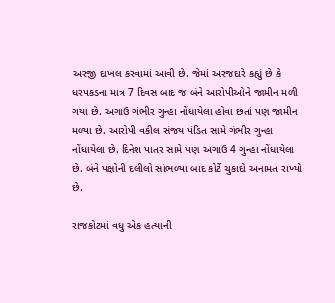અરજી દાખલ કરવામાં આવી છે. જેમાં અરજદારે કહ્યું છે કે ધરપકડના માત્ર 7 દિવસ બાદ જ બંને આરોપીઓને જામીન મળી ગયા છે. અગાઉ ગંભીર ગુન્હા નોંધાયેલા હોવા છતાં પણ જામીન મળ્યા છે. આરોપી વકીલ સંજય પંડિત સામે ગંભીર ગુન્હા નોંધાયેલા છે. દિનેશ પાતર સામે પણ અગાઉ 4 ગુન્હા નોંધાયેલા છે. બંને પક્ષોની દલીલો સાંભળ્યા બાદ કોર્ટે ચુકાદો અનામત રાખ્યો છે.

રાજકોટમાં વધુ એક હત્યાની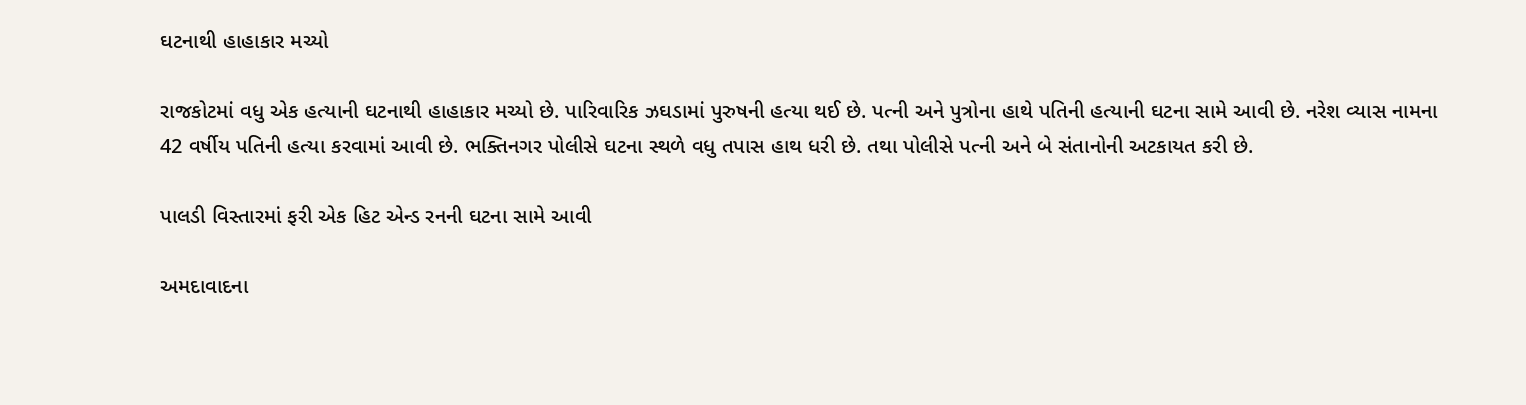ઘટનાથી હાહાકાર મચ્યો

રાજકોટમાં વધુ એક હત્યાની ઘટનાથી હાહાકાર મચ્યો છે. પારિવારિક ઝઘડામાં પુરુષની હત્યા થઈ છે. પત્ની અને પુત્રોના હાથે પતિની હત્યાની ઘટના સામે આવી છે. નરેશ વ્યાસ નામના 42 વર્ષીય પતિની હત્યા કરવામાં આવી છે. ભક્તિનગર પોલીસે ઘટના સ્થળે વધુ તપાસ હાથ ધરી છે. તથા પોલીસે પત્ની અને બે સંતાનોની અટકાયત કરી છે.

પાલડી વિસ્તારમાં ફરી એક હિટ એન્ડ રનની ઘટના સામે આવી

અમદાવાદના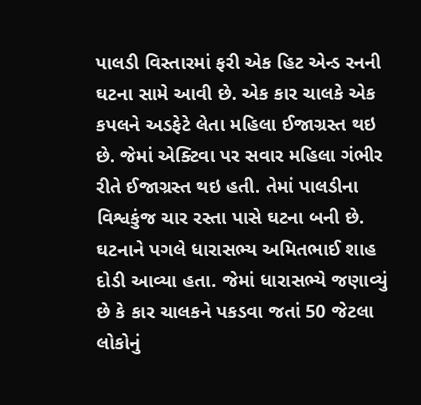પાલડી વિસ્તારમાં ફરી એક હિટ એન્ડ રનની ઘટના સામે આવી છે. એક કાર ચાલકે એક કપલને અડફેટે લેતા મહિલા ઈજાગ્રસ્ત થઇ છે. જેમાં એક્ટિવા પર સવાર મહિલા ગંભીર રીતે ઈજાગ્રસ્ત થઇ હતી. તેમાં પાલડીના વિશ્વકુંજ ચાર રસ્તા પાસે ઘટના બની છે. ઘટનાને પગલે ધારાસભ્ય અમિતભાઈ શાહ દોડી આવ્યા હતા. જેમાં ધારાસભ્યે જણાવ્યું છે કે કાર ચાલકને પકડવા જતાં 50 જેટલા લોકોનું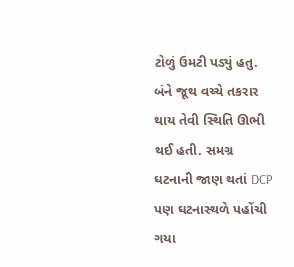ટોળું ઉમટી પડ્યું હતુ. બંને જૂથ વચ્ચે તકરાર થાય તેવી સ્થિતિ ઊભી થઈ હતી. સમગ્ર ઘટનાની જાણ થતાં DCP પણ ઘટનાસ્થળે પહોંચી ગયા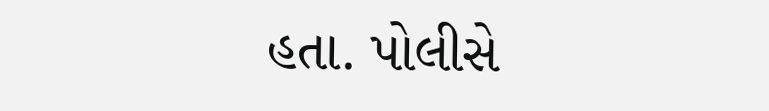હતા. પોલીસે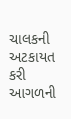ચાલકની અટકાયત કરી આગળની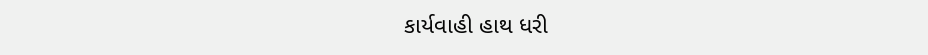કાર્યવાહી હાથ ધરી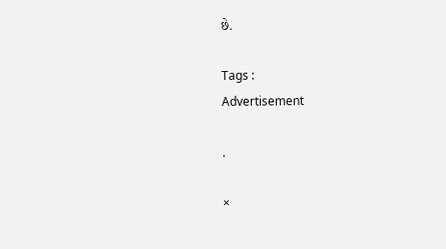છે.

Tags :
Advertisement

.

×